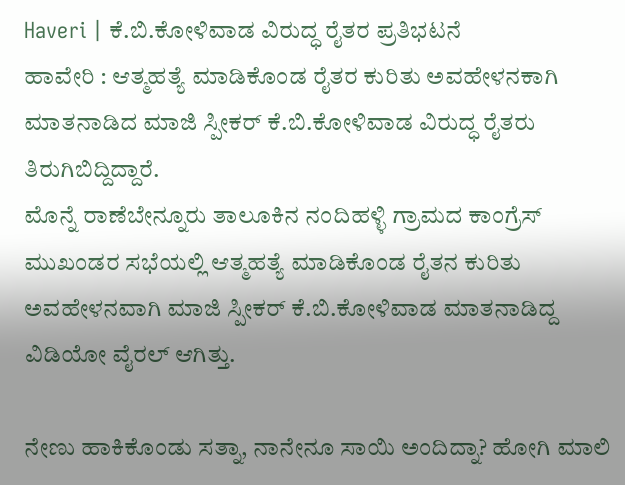Haveri | ಕೆ.ಬಿ.ಕೋಳಿವಾಡ ವಿರುದ್ಧ ರೈತರ ಪ್ರತಿಭಟನೆ
ಹಾವೇರಿ : ಆತ್ಮಹತ್ಯೆ ಮಾಡಿಕೊಂಡ ರೈತರ ಕುರಿತು ಅವಹೇಳನಕಾಗಿ ಮಾತನಾಡಿದ ಮಾಜಿ ಸ್ಪೀಕರ್ ಕೆ.ಬಿ.ಕೋಳಿವಾಡ ವಿರುದ್ಧ ರೈತರು ತಿರುಗಿಬಿದ್ದಿದ್ದಾರೆ.
ಮೊನ್ನೆ ರಾಣೆಬೇನ್ನೂರು ತಾಲೂಕಿನ ನಂದಿಹಳ್ಳಿ ಗ್ರಾಮದ ಕಾಂಗ್ರೆಸ್ ಮುಖಂಡರ ಸಭೆಯಲ್ಲಿ ಆತ್ಮಹತ್ಯೆ ಮಾಡಿಕೊಂಡ ರೈತನ ಕುರಿತು ಅವಹೇಳನವಾಗಿ ಮಾಜಿ ಸ್ಪೀಕರ್ ಕೆ.ಬಿ.ಕೋಳಿವಾಡ ಮಾತನಾಡಿದ್ದ ವಿಡಿಯೋ ವೈರಲ್ ಆಗಿತ್ತು.

ನೇಣು ಹಾಕಿಕೊಂಡು ಸತ್ನಾ, ನಾನೇನೂ ಸಾಯಿ ಅಂದಿದ್ನಾ? ಹೋಗಿ ಮಾಲಿ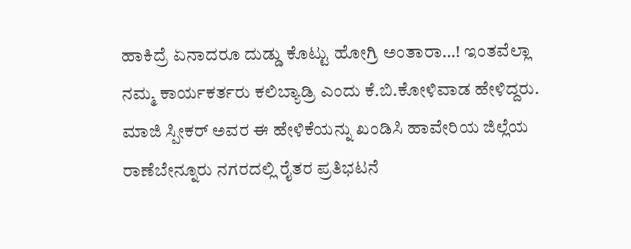ಹಾಕಿದ್ರೆ ಏನಾದರೂ ದುಡ್ಡು ಕೊಟ್ಟು ಹೋಗ್ರಿ ಅಂತಾರಾ…! ಇಂತವೆಲ್ಲಾ ನಮ್ಮ ಕಾರ್ಯಕರ್ತರು ಕಲಿಬ್ಯಾಡ್ರಿ ಎಂದು ಕೆ.ಬಿ.ಕೋಳಿವಾಡ ಹೇಳಿದ್ದರು.
ಮಾಜಿ ಸ್ಪೀಕರ್ ಅವರ ಈ ಹೇಳಿಕೆಯನ್ನು ಖಂಡಿಸಿ ಹಾವೇರಿಯ ಜಿಲ್ಲೆಯ ರಾಣೆಬೇನ್ನೂರು ನಗರದಲ್ಲಿ ರೈತರ ಪ್ರತಿಭಟನೆ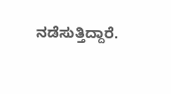ನಡೆಸುತ್ತಿದ್ದಾರೆ.